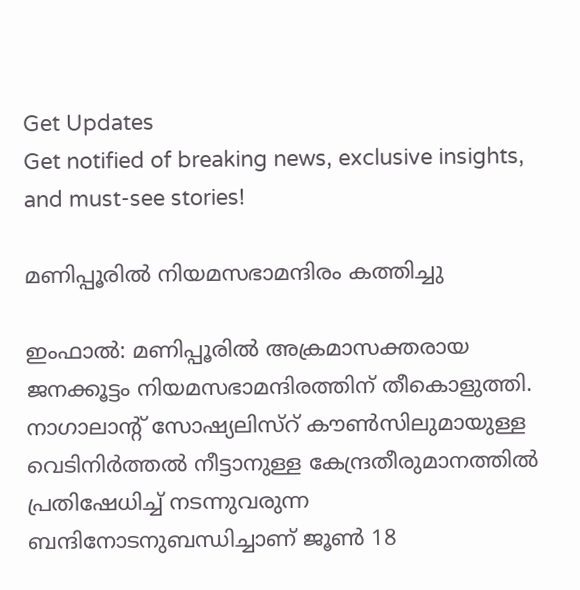Get Updates
Get notified of breaking news, exclusive insights, and must-see stories!

മണിപ്പൂരില്‍ നിയമസഭാമന്ദിരം കത്തിച്ചു

ഇംഫാല്‍: മണിപ്പൂരില്‍ അക്രമാസക്തരായ ജനക്കൂട്ടം നിയമസഭാമന്ദിരത്തിന് തീകൊളുത്തി. നാഗാലാന്റ് സോഷ്യലിസ്റ് കൗണ്‍സിലുമായുള്ള വെടിനിര്‍ത്തല്‍ നീട്ടാനുള്ള കേന്ദ്രതീരുമാനത്തില്‍ പ്രതിഷേധിച്ച് നടന്നുവരുന്ന ബന്ദിനോടനുബന്ധിച്ചാണ് ജൂണ്‍ 18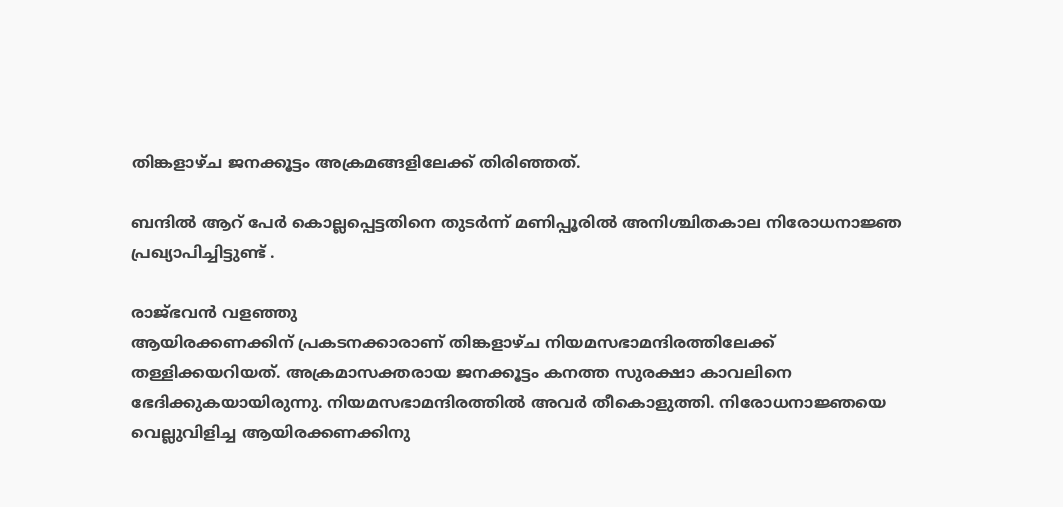തിങ്കളാഴ്ച ജനക്കൂട്ടം അക്രമങ്ങളിലേക്ക് തിരിഞ്ഞത്.

ബന്ദില്‍ ആറ് പേര്‍ കൊല്ലപ്പെട്ടതിനെ തുടര്‍ന്ന് മണിപ്പൂരില്‍ അനിശ്ചിതകാല നിരോധനാജ്ഞ പ്രഖ്യാപിച്ചിട്ടുണ്ട് .

രാജ്ഭവന്‍ വളഞ്ഞു
ആയിരക്കണക്കിന് പ്രകടനക്കാരാണ് തിങ്കളാഴ്ച നിയമസഭാമന്ദിരത്തിലേക്ക് തള്ളിക്കയറിയത്. അക്രമാസക്തരായ ജനക്കൂട്ടം കനത്ത സുരക്ഷാ കാവലിനെ ഭേദിക്കുകയായിരുന്നു. നിയമസഭാമന്ദിരത്തില്‍ അവര്‍ തീകൊളുത്തി. നിരോധനാജ്ഞയെ വെല്ലുവിളിച്ച ആയിരക്കണക്കിനു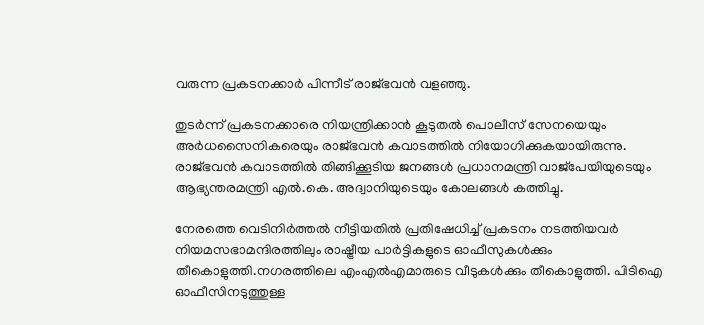വരുന്ന പ്രകടനക്കാര്‍ പിന്നീട് രാജ്ഭവന്‍ വളഞ്ഞു.

തുടര്‍ന്ന് പ്രകടനക്കാരെ നിയന്ത്രിക്കാന്‍ കൂടുതല്‍ പൊലീസ് സേനയെയും അര്‍ധസൈനികരെയും രാജ്ഭവന്‍ കവാടത്തില്‍ നിയോഗിക്കുകയായിരുന്നു. രാജ്ഭവന്‍ കവാടത്തില്‍ തിങ്ങിക്കൂടിയ ജനങ്ങള്‍ പ്രധാനമന്ത്രി വാജ്പേയിയുടെയും ആഭ്യന്തരമന്ത്രി എല്‍.കെ. അദ്വാനിയുടെയും കോലങ്ങള്‍ കത്തിച്ചു.

നേരത്തെ വെടിനിര്‍ത്തല്‍ നീട്ടിയതില്‍ പ്രതിഷേധിച്ച് പ്രകടനം നടത്തിയവര്‍ നിയമസഭാമന്ദിരത്തിലും രാഷ്ട്രീയ പാര്‍ട്ടികളുടെ ഓഫീസുകള്‍ക്കും തീകൊളുത്തി.നഗരത്തിലെ എംഎല്‍എമാരുടെ വീടുകള്‍ക്കും തീകൊളുത്തി. പിടിഐ ഓഫീസിനടുത്തുള്ള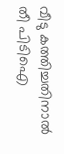വീടു കത്തിച്ചതിനാല്‍ തീ പിടിഐ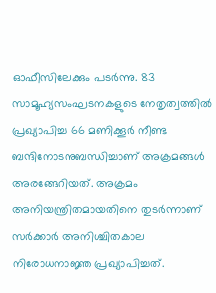ഓഫീസിലേക്കും പടര്‍ന്നു. 83 സാമൂഹ്യസംഘടനകളുടെ നേതൃത്വത്തില്‍ പ്രഖ്യാപിച്ച 66 മണിക്കൂര്‍ നീണ്ട ബന്ദിനോടനുബന്ധിച്ചാണ് അക്രമങ്ങള്‍ അരങ്ങേറിയത്. അക്രമം അനിയന്ത്രിതമായതിനെ തുടര്‍ന്നാണ് സര്‍ക്കാര്‍ അനിശ്ചിതകാല നിരോധനാജ്ഞ പ്രഖ്യാപിച്ചത്.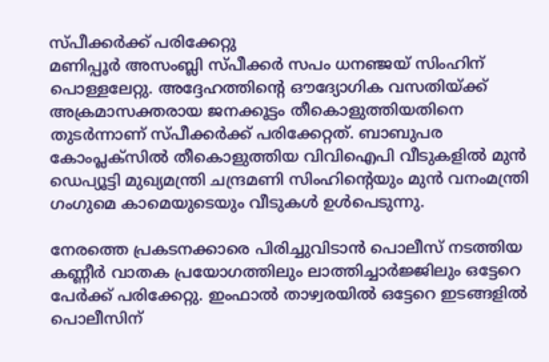സ്പീക്കര്‍ക്ക് പരിക്കേറ്റു
മണിപ്പൂര്‍ അസംബ്ലി സ്പീക്കര്‍ സപം ധനഞ്ജയ് സിംഹിന് പൊള്ളലേറ്റു. അദ്ദേഹത്തിന്റെ ഔദ്യോഗിക വസതിയ്ക്ക് അക്രമാസക്തരായ ജനക്കൂട്ടം തീകൊളുത്തിയതിനെ തുടര്‍ന്നാണ് സ്പീക്കര്‍ക്ക് പരിക്കേറ്റത്. ബാബുപര കോംപ്ലക്സില്‍ തീകൊളുത്തിയ വിവിഐപി വീടുകളില്‍ മുന്‍ ഡെപ്യൂട്ടി മുഖ്യമന്ത്രി ചന്ദ്രമണി സിംഹിന്റെയും മുന്‍ വനംമന്ത്രി ഗംഗുമെ കാമെയുടെയും വീടുകള്‍ ഉള്‍പെടുന്നു.

നേരത്തെ പ്രകടനക്കാരെ പിരിച്ചുവിടാന്‍ പൊലീസ് നടത്തിയ കണ്ണീര്‍ വാതക പ്രയോഗത്തിലും ലാത്തിച്ചാര്‍ജ്ജിലും ഒട്ടേറെ പേര്‍ക്ക് പരിക്കേറ്റു. ഇംഫാല്‍ താഴ്വരയില്‍ ഒട്ടേറെ ഇടങ്ങളില്‍ പൊലീസിന്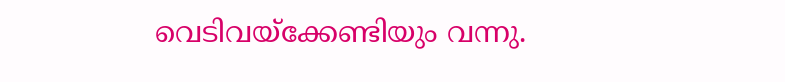വെടിവയ്ക്കേണ്ടിയും വന്നു.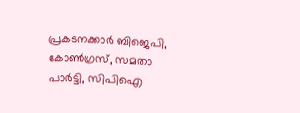പ്രകടനക്കാര്‍ ബിജെപി, കോണ്‍ഗ്രസ്, സമതാ പാര്‍ട്ടി, സിപിഐ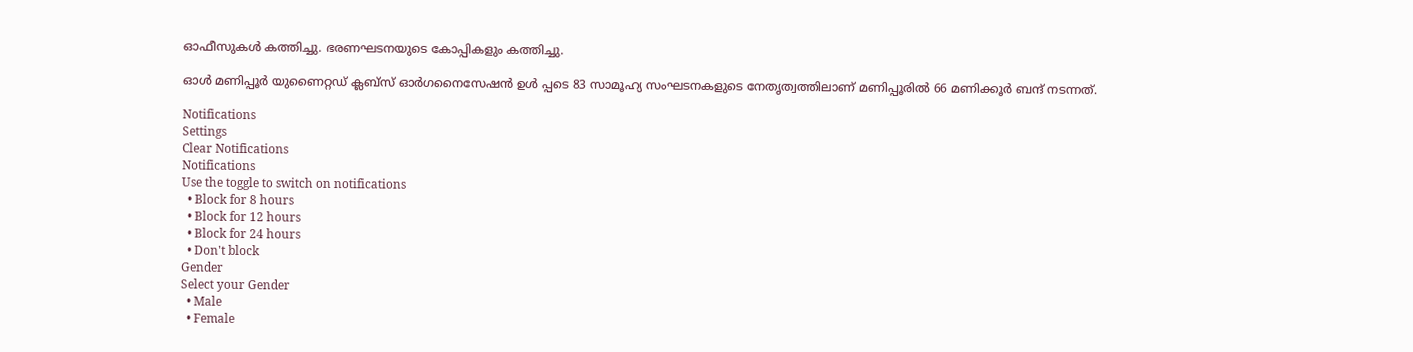ഓഫീസുകള്‍ കത്തിച്ചു. ഭരണഘടനയുടെ കോപ്പികളും കത്തിച്ചു.

ഓള്‍ മണിപ്പൂര്‍ യുണൈറ്റഡ് ക്ലബ്സ് ഓര്‍ഗനൈസേഷന്‍ ഉള്‍ പ്പടെ 83 സാമൂഹ്യ സംഘടനകളുടെ നേതൃത്വത്തിലാണ് മണിപ്പൂരില്‍ 66 മണിക്കൂര്‍ ബന്ദ് നടന്നത്.

Notifications
Settings
Clear Notifications
Notifications
Use the toggle to switch on notifications
  • Block for 8 hours
  • Block for 12 hours
  • Block for 24 hours
  • Don't block
Gender
Select your Gender
  • Male
  • Female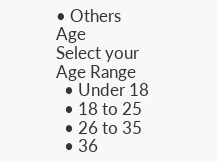• Others
Age
Select your Age Range
  • Under 18
  • 18 to 25
  • 26 to 35
  • 36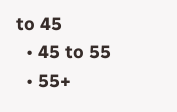to 45
  • 45 to 55
  • 55+